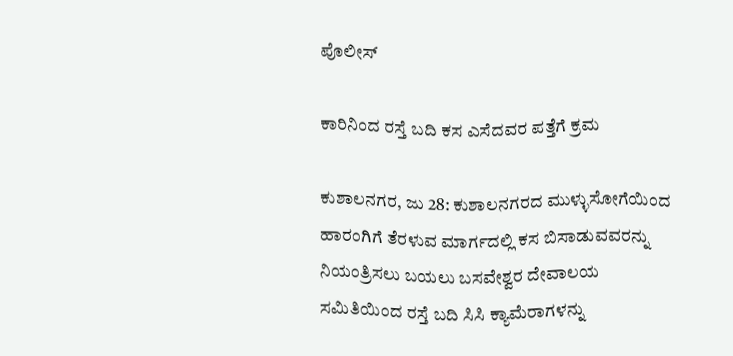ಪೊಲೀಸ್

ಕಾರಿನಿಂದ ರಸ್ತೆ ಬದಿ ಕಸ ಎಸೆದವರ ಪತ್ತೆಗೆ ಕ್ರಮ

ಕುಶಾಲನಗರ, ಜು 28: ಕುಶಾಲನಗರದ ಮುಳ್ಳುಸೋಗೆಯಿಂದ ಹಾರಂಗಿಗೆ ತೆರಳುವ ಮಾರ್ಗದಲ್ಲಿ ಕಸ ಬಿಸಾಡುವವರನ್ನು ನಿಯಂತ್ರಿಸಲು ಬಯಲು ಬಸವೇಶ್ವರ ದೇವಾಲಯ ಸಮಿತಿಯಿಂದ ರಸ್ತೆ ಬದಿ ಸಿಸಿ ಕ್ಯಾಮೆರಾಗಳನ್ನು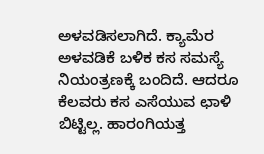ಅಳವಡಿಸಲಾಗಿದೆ. ಕ್ಯಾಮೆರ ಅಳವಡಿಕೆ ಬಳಿಕ ಕಸ ಸಮಸ್ಯೆ ನಿಯಂತ್ರಣಕ್ಕೆ ಬಂದಿದೆ. ಆದರೂ ಕೆಲವರು ಕಸ‌ ಎಸೆಯುವ ಛಾಳಿ ಬಿಟ್ಟಿಲ್ಲ. ಹಾರಂಗಿಯತ್ತ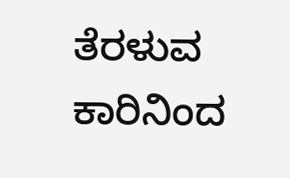ತೆರಳುವ ಕಾರಿನಿಂದ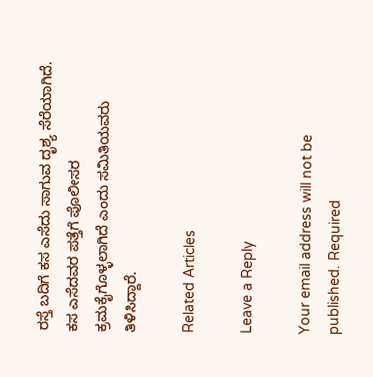ರಸ್ತೆ ಬದಿಗೆ ಕಸ ಎಸೆದು ಸಾಗುವ ದೃಶ್ಯ ಸೆರೆಯಾಗಿದೆ. ಕಸ ಎಸೆದವರ ಪತ್ತೆಗೆ ಪೊಲೀಸರ ಕ್ರಮಕೈಗೊಳ್ಳಲಾಗಿದೆ ಎಂದು ಸಮಿತಿಯವರು ತಿಳಿಸಿದ್ದಾರೆ.

Related Articles

Leave a Reply

Your email address will not be published. Required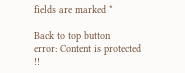fields are marked *

Back to top button
error: Content is protected !!